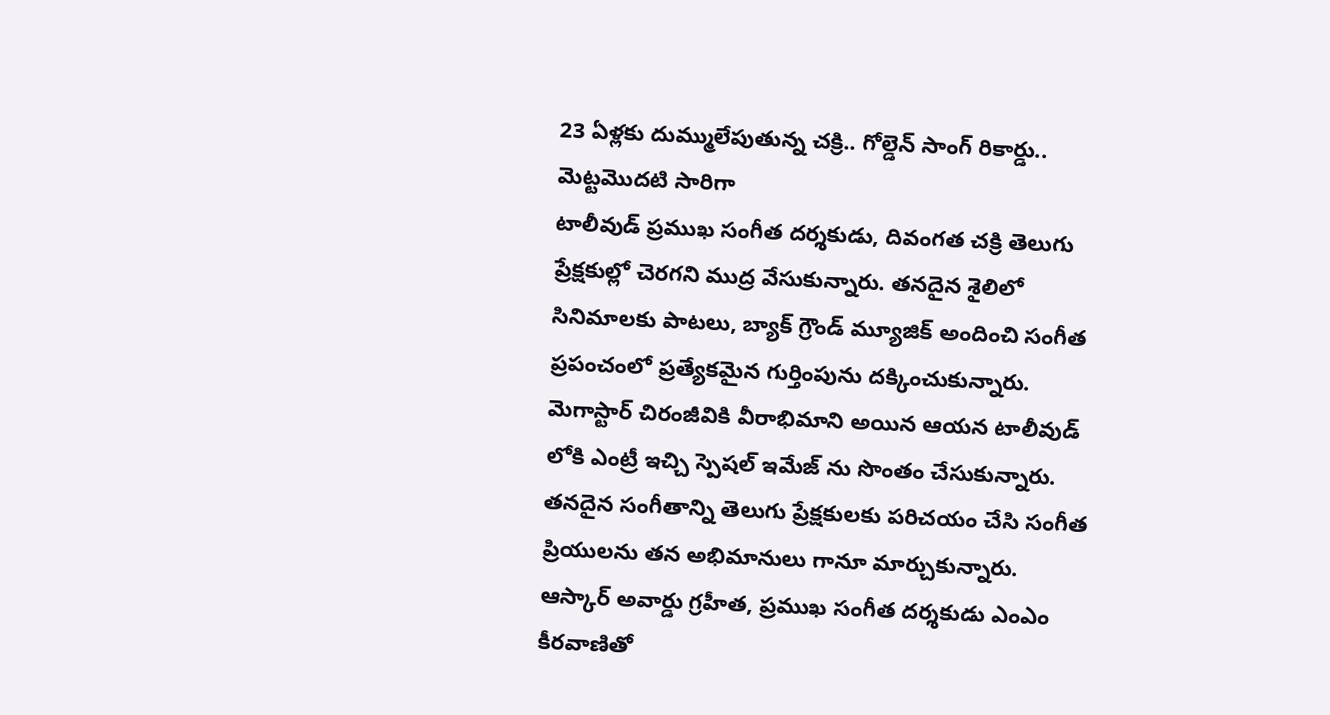23 ఏళ్లకు దుమ్ములేపుతున్న చక్రి.. గోల్డెన్ సాంగ్ రికార్డు.. మెట్టమొదటి సారిగా
టాలీవుడ్ ప్రముఖ సంగీత దర్శకుడు, దివంగత చక్రి తెలుగు ప్రేక్షకుల్లో చెరగని ముద్ర వేసుకున్నారు. తనదైన శైలిలో సినిమాలకు పాటలు, బ్యాక్ గ్రౌండ్ మ్యూజిక్ అందించి సంగీత ప్రపంచంలో ప్రత్యేకమైన గుర్తింపును దక్కించుకున్నారు. మెగాస్టార్ చిరంజీవికి వీరాభిమాని అయిన ఆయన టాలీవుడ్ లోకి ఎంట్రీ ఇచ్చి స్పెషల్ ఇమేజ్ ను సొంతం చేసుకున్నారు. తనదైన సంగీతాన్ని తెలుగు ప్రేక్షకులకు పరిచయం చేసి సంగీత ప్రియులను తన అభిమానులు గానూ మార్చుకున్నారు.
ఆస్కార్ అవార్డు గ్రహీత, ప్రముఖ సంగీత దర్శకుడు ఎంఎం కీరవాణితో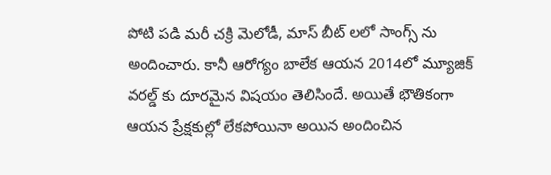పోటి పడి మరీ చక్రి మెలోడీ, మాస్ బీట్ లలో సాంగ్స్ ను అందించారు. కానీ ఆరోగ్యం బాలేక ఆయన 2014లో మ్యూజిక్ వరల్డ్ కు దూరమైన విషయం తెలిసిందే. అయితే భౌతికంగా ఆయన ప్రేక్షకుల్లో లేకపోయినా అయిన అందించిన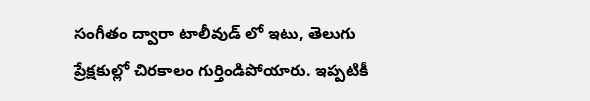సంగీతం ద్వారా టాలీవుడ్ లో ఇటు, తెలుగు ప్రేక్షకుల్లో చిరకాలం గుర్తిండిపోయారు. ఇప్పటికీ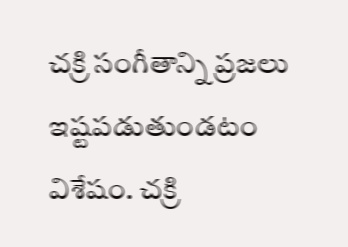చక్రి సంగీతాన్ని ప్రజలు ఇష్టపడుతుండటం విశేషం. చక్రి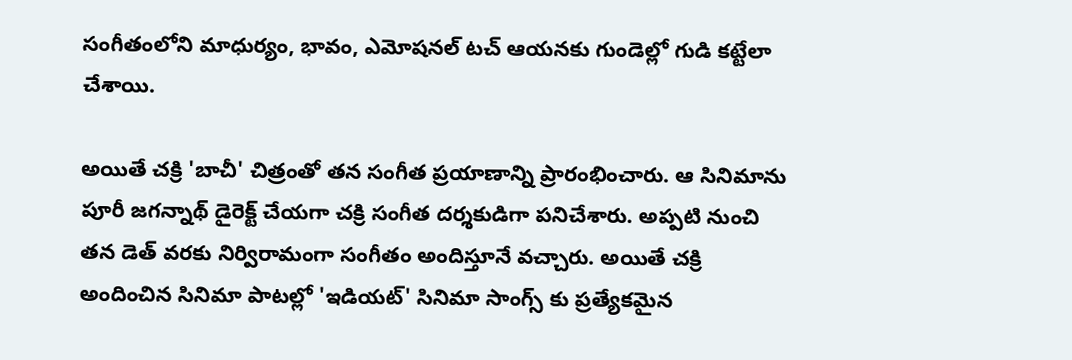సంగీతంలోని మాధుర్యం, భావం, ఎమోషనల్ టచ్ ఆయనకు గుండెల్లో గుడి కట్టేలా చేశాయి.

అయితే చక్రి 'బాచీ' చిత్రంతో తన సంగీత ప్రయాణాన్ని ప్రారంభించారు. ఆ సినిమాను పూరీ జగన్నాథ్ డైరెక్ట్ చేయగా చక్రి సంగీత దర్శకుడిగా పనిచేశారు. అప్పటి నుంచి తన డెత్ వరకు నిర్విరామంగా సంగీతం అందిస్తూనే వచ్చారు. అయితే చక్రి అందించిన సినిమా పాటల్లో 'ఇడియట్' సినిమా సాంగ్స్ కు ప్రత్యేకమైన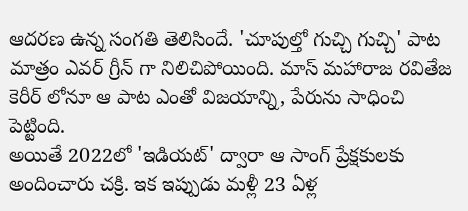ఆదరణ ఉన్న సంగతి తెలిసిందే. 'చూపుల్తో గుచ్చి గుచ్చి' పాట మాత్రం ఎవర్ గ్రీన్ గా నిలిచిపోయింది. మాస్ మహారాజ రవితేజ కెరీర్ లోనూ ఆ పాట ఎంతో విజయాన్ని, పేరును సాధించి పెట్టింది.
అయితే 2022లో 'ఇడియట్' ద్వారా ఆ సాంగ్ ప్రేక్షకులకు అందించారు చక్రి. ఇక ఇప్పుడు మళ్లీ 23 ఏళ్ల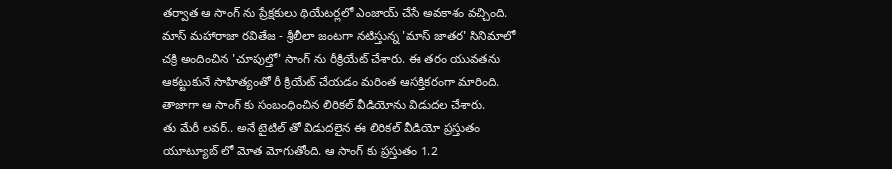తర్వాత ఆ సాంగ్ ను ప్రేక్షకులు థియేటర్లలో ఎంజాయ్ చేసే అవకాశం వచ్చింది. మాస్ మహారాజా రవితేజ - శ్రీలీలా జంటగా నటిస్తున్న 'మాస్ జాతర' సినిమాలో చక్రి అందించిన 'చూపుల్తో' సాంగ్ ను రీక్రియేట్ చేశారు. ఈ తరం యువతను ఆకట్టుకునే సాహిత్యంతో రీ క్రియేట్ చేయడం మరింత ఆసక్తికరంగా మారింది. తాజాగా ఆ సాంగ్ కు సంబంధించిన లిరికల్ వీడియోను విడుదల చేశారు.
తు మేరీ లవర్.. అనే టైటిల్ తో విడుదలైన ఈ లిరికల్ వీడియో ప్రస్తుతం యూట్యూబ్ లో మోత మోగుతోంది. ఆ సాంగ్ కు ప్రస్తుతం 1.2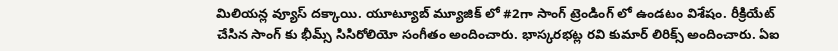మిలియన్ల వ్యూస్ దక్కాయి. యూట్యూబ్ మ్యూజిక్ లో #2గా సాంగ్ ట్రెండింగ్ లో ఉండటం విశేషం. రీక్రియేట్ చేసిన సాంగ్ కు భీమ్స్ సిసిరోలియో సంగీతం అందించారు. భాస్కరభట్ల రవి కుమార్ లిరిక్స్ అందించారు. ఏఐ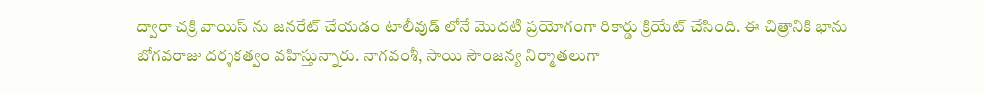ద్వారా చక్రి వాయిస్ ను జనరేట్ చేయడం టాలీవుడ్ లోనే మొదటి ప్రయోగంగా రికార్డు క్రియేట్ చేసింది. ఈ చిత్రానికి భాను బోగవరాజు దర్శకత్వం వహిస్తున్నారు. నాగవంశీ, సాయి సౌంజన్య నిర్మాతలుగా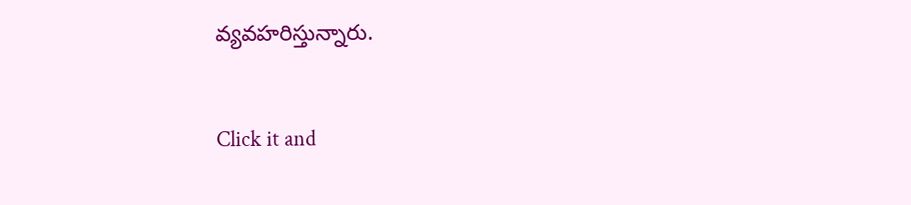వ్యవహరిస్తున్నారు.


Click it and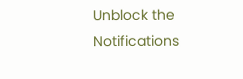Unblock the Notifications